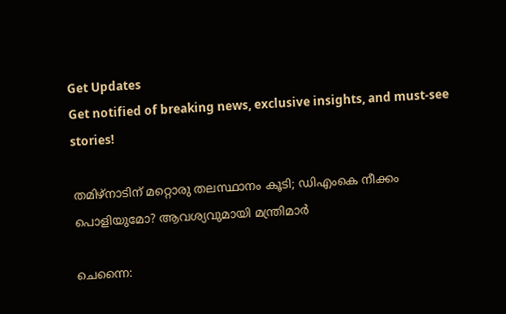Get Updates
Get notified of breaking news, exclusive insights, and must-see stories!

തമിഴ്‌നാടിന് മറ്റൊരു തലസ്ഥാനം കൂടി; ഡിഎംകെ നീക്കം പൊളിയുമോ? ആവശ്യവുമായി മന്ത്രിമാര്‍

ചെന്നൈ: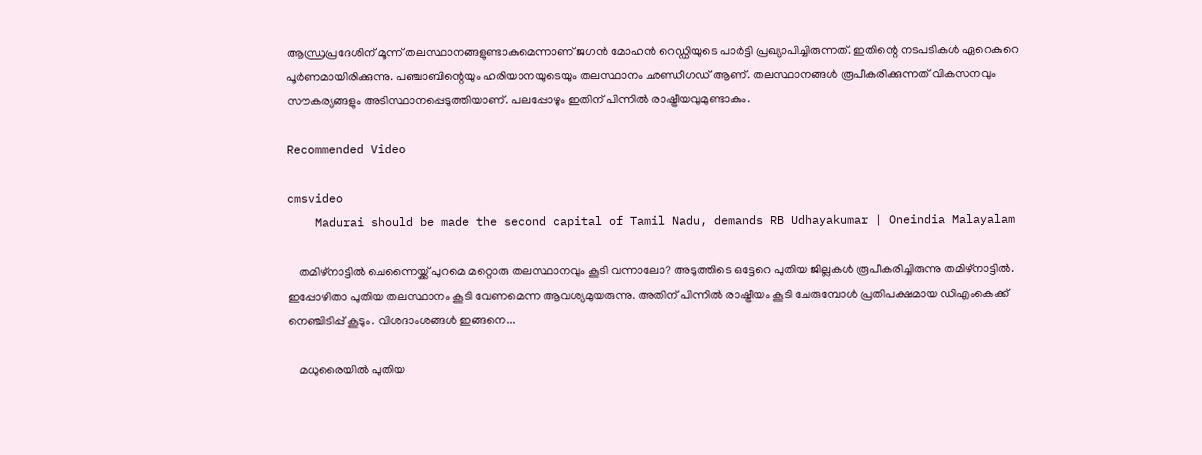ആന്ധ്രപ്രദേശിന് മൂന്ന് തലസ്ഥാനങ്ങളുണ്ടാകുമെന്നാണ് ജഗന്‍ മോഹന്‍ റെഡ്ഡിയുടെ പാര്‍ട്ടി പ്രഖ്യാപിച്ചിരുന്നത്. ഇതിന്റെ നടപടികള്‍ ഏറെകുറെ പൂര്‍ണമായിരിക്കുന്നു. പഞ്ചാബിന്റെയും ഹരിയാനയുടെയും തലസ്ഥാനം ഛണ്ഡീഗഡ് ആണ്. തലസ്ഥാനങ്ങള്‍ രൂപീകരിക്കുന്നത് വികസനവും സൗകര്യങ്ങളും അടിസ്ഥാനപ്പെടുത്തിയാണ്. പലപ്പോഴും ഇതിന് പിന്നില്‍ രാഷ്ട്രീയവുമുണ്ടാകും.

Recommended Video

cmsvideo
    Madurai should be made the second capital of Tamil Nadu, demands RB Udhayakumar | Oneindia Malayalam

    തമിഴ്‌നാട്ടില്‍ ചെന്നൈയ്ക്ക് പുറമെ മറ്റൊരു തലസ്ഥാനവും കൂടി വന്നാലോ? അടുത്തിടെ ഒട്ടേറെ പുതിയ ജില്ലകള്‍ രൂപീകരിച്ചിരുന്നു തമിഴ്‌നാട്ടില്‍. ഇപ്പോഴിതാ പുതിയ തലസ്ഥാനം കൂടി വേണമെന്ന ആവശ്യമുയരുന്നു. അതിന് പിന്നില്‍ രാഷ്ട്രീയം കൂടി ചേരുമ്പോള്‍ പ്രതിപക്ഷമായ ഡിഎംകെക്ക് നെഞ്ചിടിപ്പ് കൂടും. വിശദാംശങ്ങള്‍ ഇങ്ങനെ...

    മധുരൈയില്‍ പുതിയ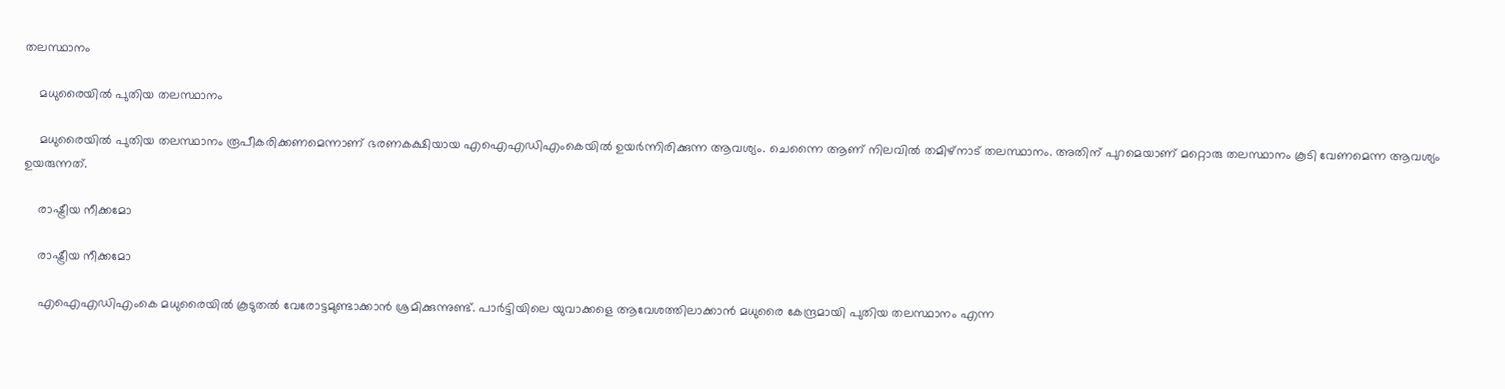തലസ്ഥാനം

    മധുരൈയില്‍ പുതിയ തലസ്ഥാനം

    മധുരൈയില്‍ പുതിയ തലസ്ഥാനം രൂപീകരിക്കണമെന്നാണ് ഭരണകക്ഷിയായ എഐഎഡിഎംകെയില്‍ ഉയര്‍ന്നിരിക്കുന്ന ആവശ്യം. ചെന്നൈ ആണ് നിലവില്‍ തമിഴ്‌നാട് തലസ്ഥാനം. അതിന് പുറമെയാണ് മറ്റൊരു തലസ്ഥാനം കൂടി വേണമെന്ന ആവശ്യം ഉയരുന്നത്.

    രാഷ്ട്രീയ നീക്കമോ

    രാഷ്ട്രീയ നീക്കമോ

    എഐഎഡിഎംകെ മധുരൈയില്‍ കൂടുതല്‍ വേരോട്ടമുണ്ടാക്കാന്‍ ശ്രമിക്കുന്നുണ്ട്. പാര്‍ട്ടിയിലെ യുവാക്കളെ ആവേശത്തിലാക്കാന്‍ മധുരൈ കേന്ദ്രമായി പുതിയ തലസ്ഥാനം എന്ന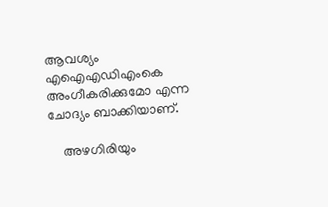ആവശ്യം എഐഎഡിഎംകെ അംഗീകരിക്കുമോ എന്ന ചോദ്യം ബാക്കിയാണ്.

    അഴഗിരിയും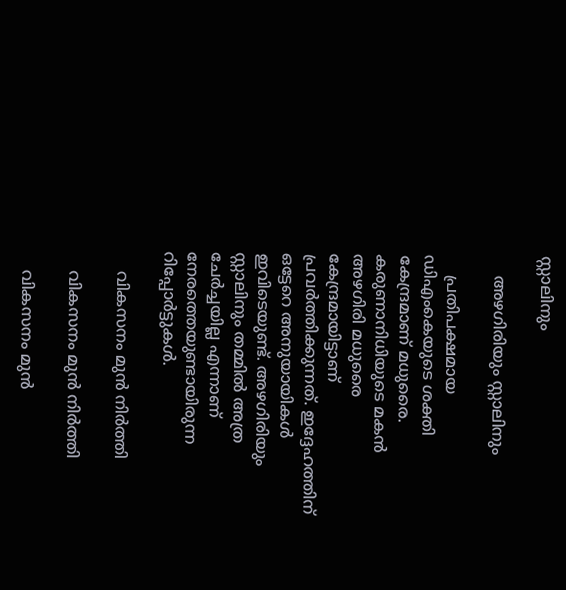സ്റ്റാലിനും

    അഴഗിരിയും സ്റ്റാലിനും

    പ്രതിപക്ഷമായ ഡിഎംകെയുടെ ശക്തി കേന്ദ്രമാണ് മധുരൈ. കരുണാനിധിയുടെ മകന്‍ അഴഗിരി മധുരൈ കേന്ദ്രമായിട്ടാണ് പ്രവര്‍ത്തിക്കുന്നത്. ഇദ്ദേഹത്തിന് ഒട്ടേറെ അനുയായികള്‍ ഇവിടെയുണ്ട്. അഴഗിരിയും സ്റ്റാലിനും തമ്മില്‍ അത്ര ചേര്‍ച്ചയില്ല എന്നാണ് നേരത്തെയുണ്ടായിരുന്ന റിപ്പോര്‍ട്ടുകള്‍.

    വികസനം മുന്‍ നിര്‍ത്തി

    വികസനം മുന്‍ നിര്‍ത്തി

    വികസനം മുന്‍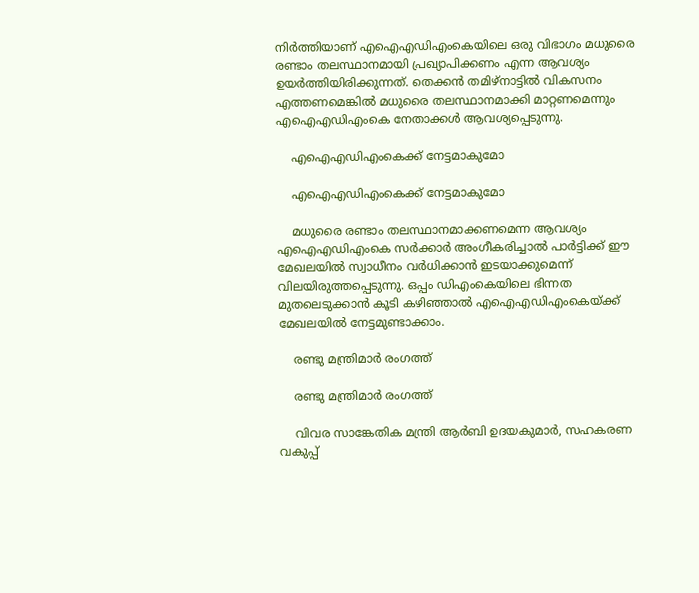നിര്‍ത്തിയാണ് എഐഎഡിഎംകെയിലെ ഒരു വിഭാഗം മധുരൈ രണ്ടാം തലസ്ഥാനമായി പ്രഖ്യാപിക്കണം എന്ന ആവശ്യം ഉയര്‍ത്തിയിരിക്കുന്നത്. തെക്കന്‍ തമിഴ്‌നാട്ടില്‍ വികസനം എത്തണമെങ്കില്‍ മധുരൈ തലസ്ഥാനമാക്കി മാറ്റണമെന്നും എഐഎഡിഎംകെ നേതാക്കള്‍ ആവശ്യപ്പെടുന്നു.

    എഐഎഡിഎംകെക്ക് നേട്ടമാകുമോ

    എഐഎഡിഎംകെക്ക് നേട്ടമാകുമോ

    മധുരൈ രണ്ടാം തലസ്ഥാനമാക്കണമെന്ന ആവശ്യം എഐഎഡിഎംകെ സര്‍ക്കാര്‍ അംഗീകരിച്ചാല്‍ പാര്‍ട്ടിക്ക് ഈ മേഖലയില്‍ സ്വാധീനം വര്‍ധിക്കാന്‍ ഇടയാക്കുമെന്ന് വിലയിരുത്തപ്പെടുന്നു. ഒപ്പം ഡിഎംകെയിലെ ഭിന്നത മുതലെടുക്കാന്‍ കൂടി കഴിഞ്ഞാല്‍ എഐഎഡിഎംകെയ്ക്ക് മേഖലയില്‍ നേട്ടമുണ്ടാക്കാം.

    രണ്ടു മന്ത്രിമാര്‍ രംഗത്ത്

    രണ്ടു മന്ത്രിമാര്‍ രംഗത്ത്

    വിവര സാങ്കേതിക മന്ത്രി ആര്‍ബി ഉദയകുമാര്‍, സഹകരണ വകുപ്പ്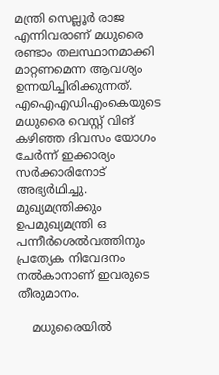മന്ത്രി സെല്ലൂര്‍ രാജ എന്നിവരാണ് മധുരൈ രണ്ടാം തലസ്ഥാനമാക്കി മാറ്റണമെന്ന ആവശ്യം ഉന്നയിച്ചിരിക്കുന്നത്. എഐഎഡിഎംകെയുടെ മധുരൈ വെസ്റ്റ് വിങ് കഴിഞ്ഞ ദിവസം യോഗം ചേര്‍ന്ന് ഇക്കാര്യം സര്‍ക്കാരിനോട് അഭ്യര്‍ഥിച്ചു. മുഖ്യമന്ത്രിക്കും ഉപമുഖ്യമന്ത്രി ഒ പന്നീര്‍ശെല്‍വത്തിനും പ്രത്യേക നിവേദനം നല്‍കാനാണ് ഇവരുടെ തീരുമാനം.

    മധുരൈയില്‍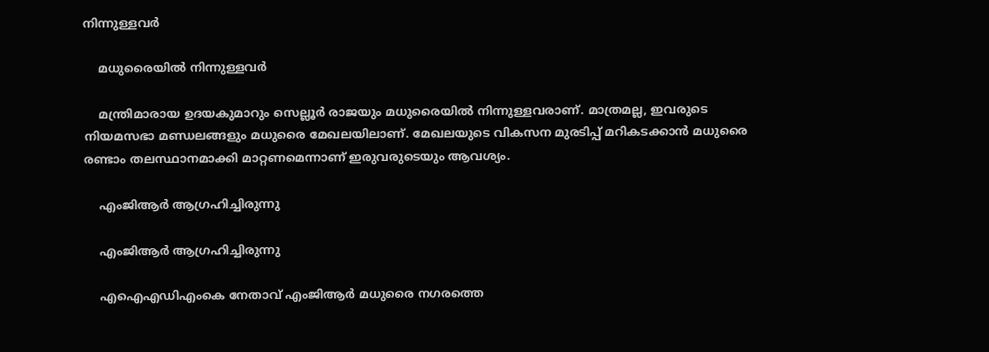നിന്നുള്ളവര്‍

    മധുരൈയില്‍ നിന്നുള്ളവര്‍

    മന്ത്രിമാരായ ഉദയകുമാറും സെല്ലൂര്‍ രാജയും മധുരൈയില്‍ നിന്നുള്ളവരാണ്. മാത്രമല്ല, ഇവരുടെ നിയമസഭാ മണ്ഡലങ്ങളും മധുരൈ മേഖലയിലാണ്. മേഖലയുടെ വികസന മുരടിപ്പ് മറികടക്കാന്‍ മധുരൈ രണ്ടാം തലസ്ഥാനമാക്കി മാറ്റണമെന്നാണ് ഇരുവരുടെയും ആവശ്യം.

    എംജിആര്‍ ആഗ്രഹിച്ചിരുന്നു

    എംജിആര്‍ ആഗ്രഹിച്ചിരുന്നു

    എഐഎഡിഎംകെ നേതാവ് എംജിആര്‍ മധുരൈ നഗരത്തെ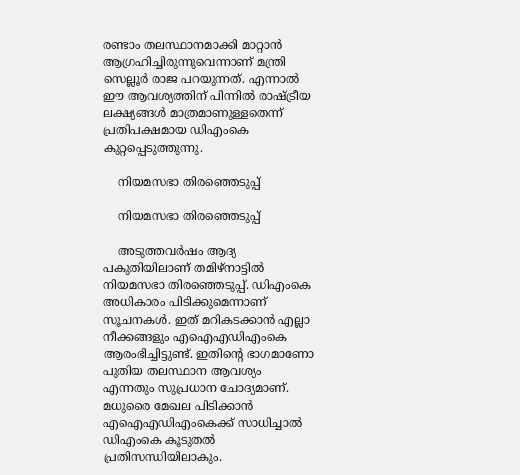രണ്ടാം തലസ്ഥാനമാക്കി മാറ്റാന്‍ ആഗ്രഹിച്ചിരുന്നുവെന്നാണ് മന്ത്രി സെല്ലൂര്‍ രാജ പറയുന്നത്. എന്നാല്‍ ഈ ആവശ്യത്തിന് പിന്നില്‍ രാഷ്ട്രീയ ലക്ഷ്യങ്ങള്‍ മാത്രമാണുള്ളതെന്ന് പ്രതിപക്ഷമായ ഡിഎംകെ കുറ്റപ്പെടുത്തുന്നു.

    നിയമസഭാ തിരഞ്ഞെടുപ്പ്

    നിയമസഭാ തിരഞ്ഞെടുപ്പ്

    അടുത്തവര്‍ഷം ആദ്യ പകുതിയിലാണ് തമിഴ്‌നാട്ടില്‍ നിയമസഭാ തിരഞ്ഞെടുപ്പ്. ഡിഎംകെ അധികാരം പിടിക്കുമെന്നാണ് സൂചനകള്‍. ഇത് മറികടക്കാന്‍ എല്ലാ നീക്കങ്ങളും എഐഎഡിഎംകെ ആരംഭിച്ചിട്ടുണ്ട്. ഇതിന്റെ ഭാഗമാണോ പുതിയ തലസ്ഥാന ആവശ്യം എന്നതും സുപ്രധാന ചോദ്യമാണ്. മധുരൈ മേഖല പിടിക്കാന്‍ എഐഎഡിഎംകെക്ക് സാധിച്ചാല്‍ ഡിഎംകെ കൂടുതല്‍ പ്രതിസന്ധിയിലാകും.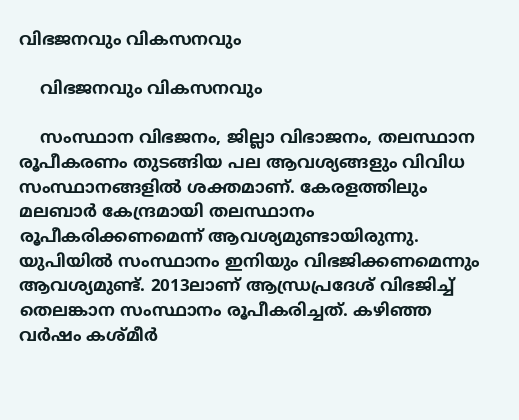വിഭജനവും വികസനവും

    വിഭജനവും വികസനവും

    സംസ്ഥാന വിഭജനം, ജില്ലാ വിഭാജനം, തലസ്ഥാന രൂപീകരണം തുടങ്ങിയ പല ആവശ്യങ്ങളും വിവിധ സംസ്ഥാനങ്ങളില്‍ ശക്തമാണ്. കേരളത്തിലും മലബാര്‍ കേന്ദ്രമായി തലസ്ഥാനം രൂപീകരിക്കണമെന്ന് ആവശ്യമുണ്ടായിരുന്നു. യുപിയില്‍ സംസ്ഥാനം ഇനിയും വിഭജിക്കണമെന്നും ആവശ്യമുണ്ട്. 2013ലാണ് ആന്ധ്രപ്രദേശ് വിഭജിച്ച് തെലങ്കാന സംസ്ഥാനം രൂപീകരിച്ചത്. കഴിഞ്ഞ വര്‍ഷം കശ്മീര്‍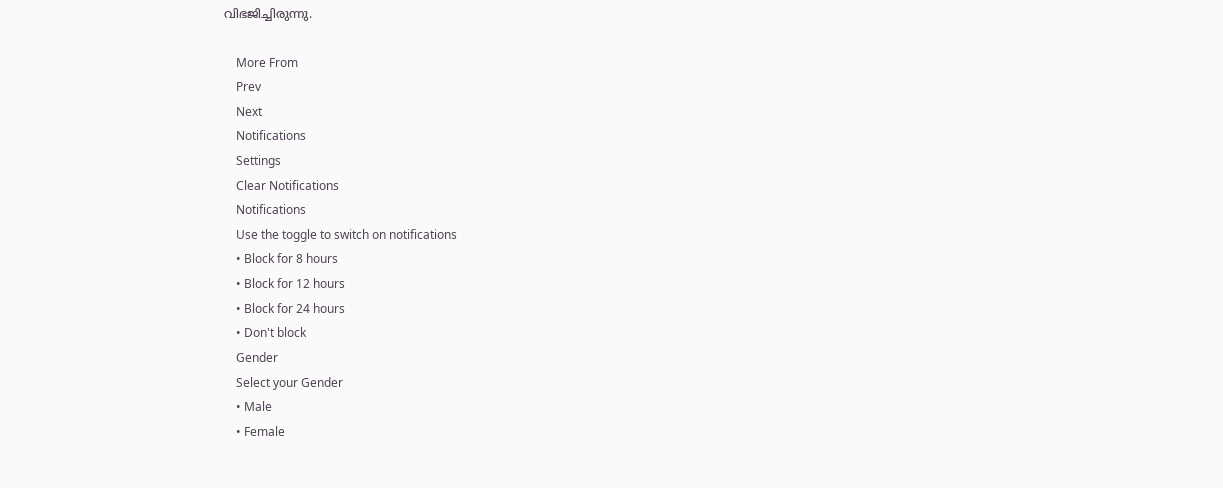വിഭജിച്ചിരുന്നു.

    More From
    Prev
    Next
    Notifications
    Settings
    Clear Notifications
    Notifications
    Use the toggle to switch on notifications
    • Block for 8 hours
    • Block for 12 hours
    • Block for 24 hours
    • Don't block
    Gender
    Select your Gender
    • Male
    • Female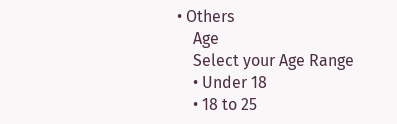• Others
    Age
    Select your Age Range
    • Under 18
    • 18 to 25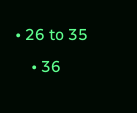• 26 to 35
    • 36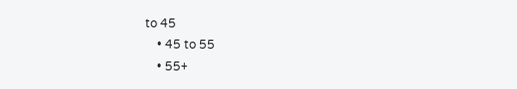to 45
    • 45 to 55
    • 55+